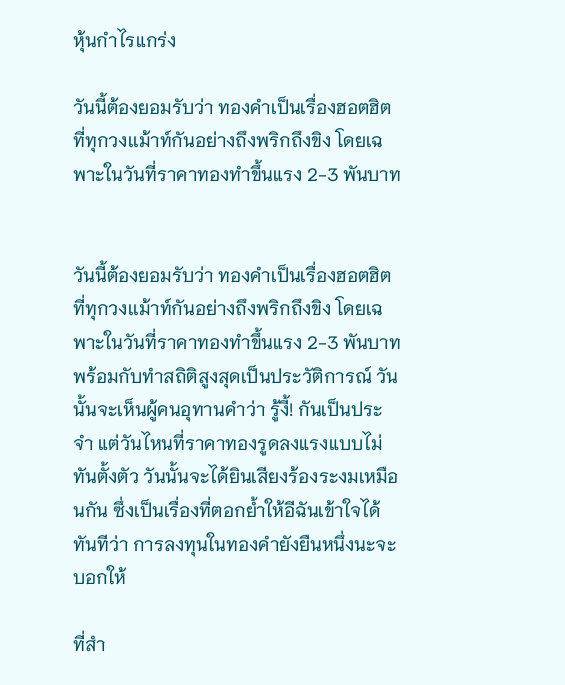หุ้นกำไรแกร่ง

วันนี้ต้องยอมรับว่า ทองคำเป็นเรื่องฮอตฮิตที่ทุกวงเเม้าท์กันอย่างถึงพริกถึงขิง โดยเฉพาะในวันที่ราคาทองทำขึ้นแรง 2-3 พันบาท


วันนี้ต้องยอมรับว่า ทองคำเป็นเรื่องฮอตฮิตที่ทุกวงเเม้าท์กันอย่างถึงพริกถึงขิง โดยเฉพาะในวันที่ราคาทองทำขึ้นแรง 2-3 พันบาท พร้อมกับทำสถิติสูงสุดเป็นประวัติการณ์ วันนั้นจะเห็นผู้คนอุทานคำว่า รู้งี้! กันเป็นประจำ แต่วันไหนที่ราคาทองรูดลงแรงแบบไม่ทันตั้งตัว วันนั้นจะได้ยินเสียงร้องระงมเหมือนกัน ซึ่งเป็นเรื่องที่ตอกย้ำให้อีฉันเข้าใจได้ทันทีว่า การลงทุนในทองคำยังยืนหนึ่งนะจะบอกให้

ที่สำ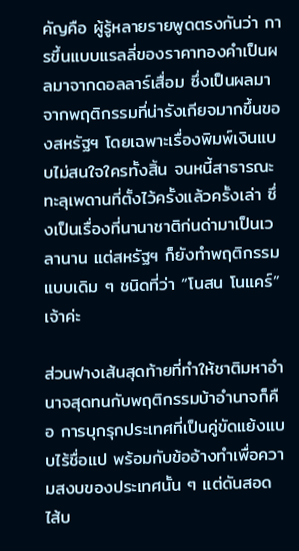คัญคือ ผู้รู้หลายรายพูดตรงกันว่า การขึ้นแบบแรลลี่ของราคาทองคำเป็นผลมาจากดอลลาร์เสื่อม ซึ่งเป็นผลมาจากพฤติกรรมที่น่ารังเกียจมากขึ้นของสหรัฐฯ โดยเฉพาะเรื่องพิมพ์เงินแบบไม่สนใจใครทั้งสิ้น จนหนี้สาธารณะทะลุเพดานที่ตั้งไว้ครั้งแล้วครั้งเล่า ซึ่งเป็นเรื่องที่นานาชาติก่นด่ามาเป็นเวลานาน แต่สหรัฐฯ ก็ยังทำพฤติกรรมแบบเดิม ๆ ชนิดที่ว่า “โนสน โนแคร์” เจ้าค่ะ

ส่วนฟางเส้นสุดท้ายที่ทำให้ชาติมหาอำนาจสุดทนกับพฤติกรรมบ้าอำนาจก็คือ การบุกรุกประเทศที่เป็นคู่ขัดแย้งแบบไร้ชื่อแป พร้อมกับข้ออ้างทำเพื่อความสงบของประเทศนั้น ๆ แต่ดันสอดไส้บ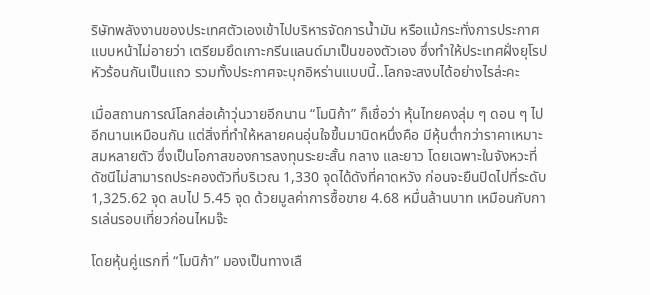ริษัทพลังงานของประเทศตัวเองเข้าไปบริหารจัดการน้ำมัน หรือแม้กระทั่งการประกาศแบบหน้าไม่อายว่า เตรียมยึดเกาะกรีนแลนด์มาเป็นของตัวเอง ซึ่งทำให้ประเทศฝั่งยุโรปหัวร้อนกันเป็นแถว รวมทั้งประกาศจะบุกอิหร่านแบบนี้..โลกจะสงบได้อย่างไรล่ะคะ

เมื่อสถานการณ์โลกส่อเค้าวุ่นวายอีกนาน “โมนิก้า” ก็เชื่อว่า หุ้นไทยคงลุ่ม ๆ ดอน ๆ ไปอีกนานเหมือนกัน แต่สิ่งที่ทำให้หลายคนอุ่นใจขึ้นมานิดหนึ่งคือ มีหุ้นต่ำกว่าราคาเหมาะสมหลายตัว ซึ่งเป็นโอกาสของการลงทุนระยะสั้น กลาง และยาว โดยเฉพาะในจังหวะที่ดัชนีไม่สามารถประคองตัวที่บริเวณ 1,330 จุดได้ดังที่คาดหวัง ก่อนจะยืนปิดไปที่ระดับ 1,325.62 จุด ลบไป 5.45 จุด ด้วยมูลค่าการซื้อขาย 4.68 หมื่นล้านบาท เหมือนกับการเล่นรอบเที่ยวก่อนไหมจ๊ะ

โดยหุ้นคู่แรกที่ “โมนิก้า” มองเป็นทางเลื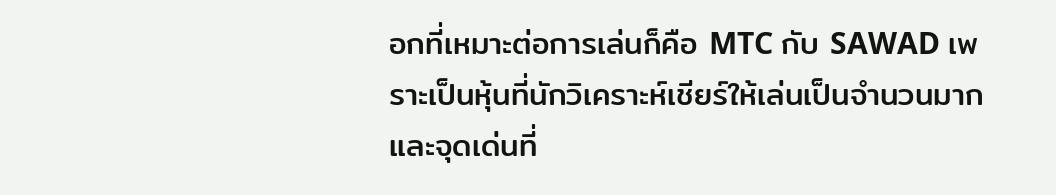อกที่เหมาะต่อการเล่นก็คือ MTC กับ SAWAD เพราะเป็นหุ้นที่นักวิเคราะห์เชียร์ให้เล่นเป็นจำนวนมาก และจุดเด่นที่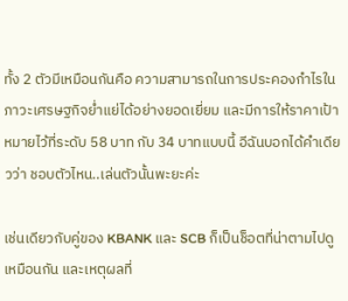ทั้ง 2 ตัวมีเหมือนกันคือ ความสามารถในการประคองกำไรในภาวะเศรษฐกิจย่ำแย่ได้อย่างยอดเยี่ยม และมีการให้ราคาเป้าหมายไว้ที่ระดับ 58 บาท กับ 34 บาทแบบนี้ อีฉันบอกได้คำเดียวว่า ชอบตัวไหน..เล่นตัวนั้นพะยะค่ะ

เช่นเดียวกับคู่ของ KBANK และ SCB ก็เป็นช็อตที่น่าตามไปดูเหมือนกัน และเหตุผลที่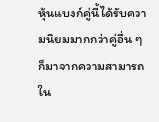หุ้นแบงก์คู่นี้ได้รับความนิยมมากกว่าคู่อื่น ๆ ก็มาจากความสามารถใน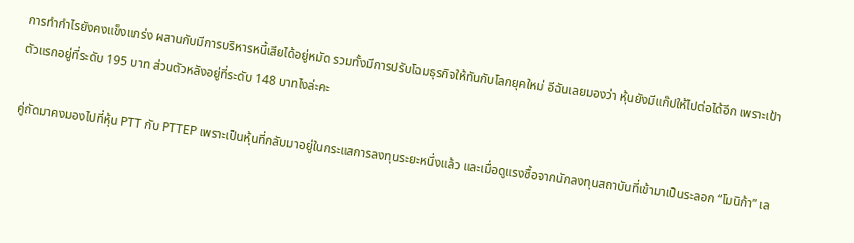การทำกำไรยังคงแข็งแกร่ง ผสานกับมีการบริหารหนี้เสียได้อยู่หมัด รวมทั้งมีการปรับโฉมธุรกิจให้ทันกับโลกยุคใหม่ อีฉันเลยมองว่า หุ้นยังมีแก๊ปให้ไปต่อได้อีก เพราะเป้าตัวแรกอยู่ที่ระดับ 195 บาท ส่วนตัวหลังอยู่ที่ระดับ 148 บาทไงล่ะคะ

คู่ถัดมาคงมองไปที่หุ้น PTT กับ PTTEP เพราะเป็นหุ้นที่กลับมาอยู่ในกระแสการลงทุนระยะหนึ่งแล้ว และเมื่อดูแรงซื้อจากนักลงทุนสถาบันที่เข้ามาเป็นระลอก “โมนิก้า” เล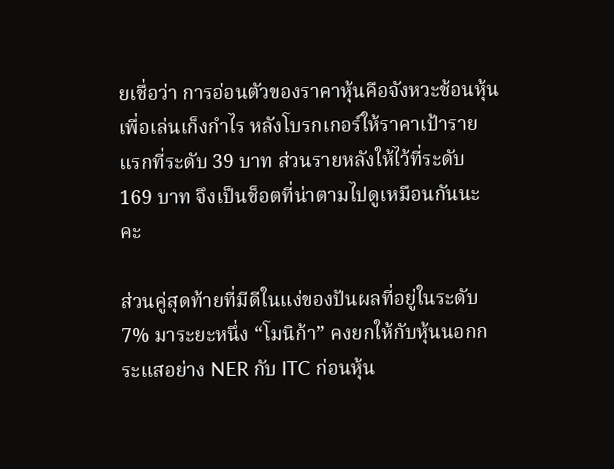ยเชื่อว่า การอ่อนตัวของราคาหุ้นคือจังหวะช้อนหุ้นเพื่อเล่นเก็งกำไร หลังโบรกเกอร์ให้ราคาเป้ารายแรกที่ระดับ 39 บาท ส่วนรายหลังให้ไว้ที่ระดับ 169 บาท จึงเป็นช็อตที่น่าตามไปดูเหมือนกันนะคะ

ส่วนคู่สุดท้ายที่มีดีในแง่ของปันผลที่อยู่ในระดับ 7% มาระยะหนึ่ง “โมนิก้า” คงยกให้กับหุ้นนอกกระแสอย่าง NER กับ ITC ก่อนหุ้น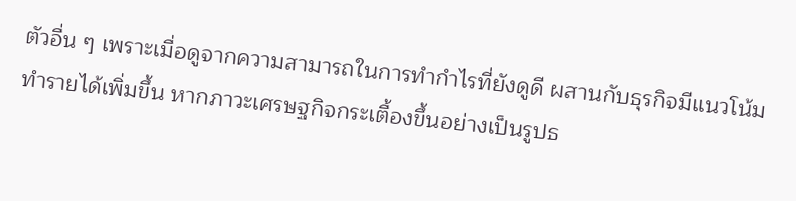ตัวอื่น ๆ เพราะเมื่อดูจากความสามารถในการทำกำไรที่ยังดูดี ผสานกับธุรกิจมีแนวโน้มทำรายได้เพิ่มขึ้น หากภาวะเศรษฐกิจกระเตื้องขึ้นอย่างเป็นรูปธ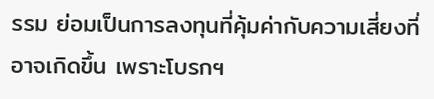รรม ย่อมเป็นการลงทุนที่คุ้มค่ากับความเสี่ยงที่อาจเกิดขึ้น เพราะโบรกฯ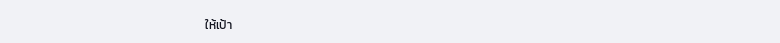ให้เป้า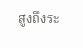สูงถึงระ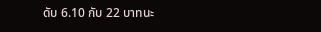ดับ 6.10 กับ 22 บาทนะ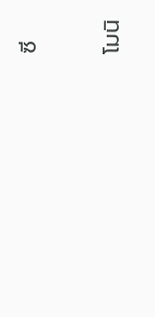ซี

โมนิ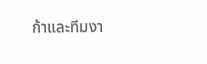ก้าและทีมงา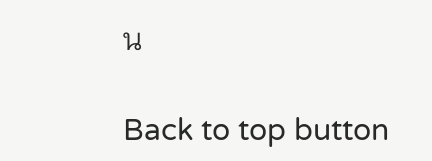น

Back to top button